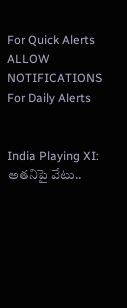For Quick Alerts
ALLOW NOTIFICATIONS
For Daily Alerts


India Playing XI: అతనిపై వేటు..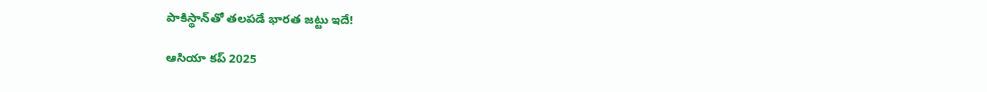పాకిస్థాన్‌తో తలపడే భారత జట్టు ఇదే!

ఆసియా కప్ 2025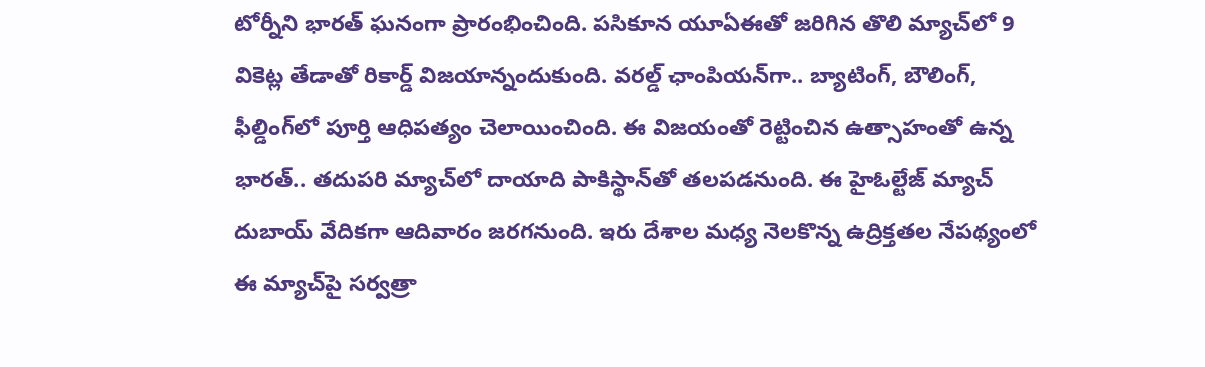టోర్నీని భారత్ ఘనంగా ప్రారంభించింది. పసికూన యూఏఈతో జరిగిన తొలి మ్యాచ్‌లో 9 వికెట్ల తేడాతో రికార్డ్ విజయాన్నందుకుంది. వరల్డ్ ఛాంపియన్‌గా.. బ్యాటింగ్, బౌలింగ్, ఫీల్డింగ్‌లో పూర్తి ఆధిపత్యం చెలాయించింది. ఈ విజయంతో రెట్టించిన ఉత్సాహంతో ఉన్న భారత్.. తదుపరి మ్యాచ్‌లో దాయాది పాకిస్థాన్‌తో తలపడనుంది. ఈ హైఓల్టేజ్ మ్యాచ్ దుబాయ్ వేదికగా ఆదివారం జరగనుంది. ఇరు దేశాల మధ్య నెలకొన్న ఉద్రిక్తతల నేపథ్యంలో ఈ మ్యాచ్‌పై సర్వత్రా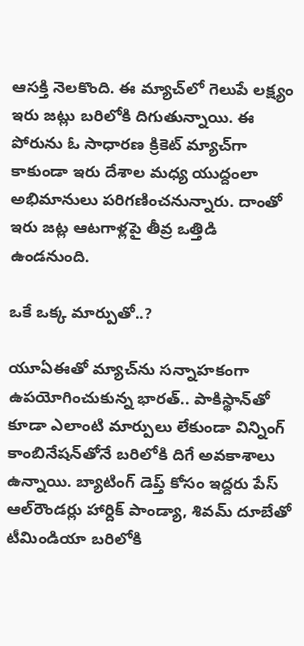ఆసక్తి నెలకొంది. ఈ మ్యాచ్‌లో గెలుపే లక్ష్యం ఇరు జట్లు బరిలోకి దిగుతున్నాయి. ఈ పోరును ఓ సాధారణ క్రికెట్ మ్యాచ్‌గా కాకుండా ఇరు దేశాల మధ్య యుద్దంలా అభిమానులు పరిగణించనున్నారు. దాంతో ఇరు జట్ల ఆటగాళ్లపై తీవ్ర ఒత్తిడి ఉండనుంది.

ఒకే ఒక్క మార్పుతో..?

యూఏఈతో మ్యాచ్‌ను సన్నాహకంగా ఉపయోగించుకున్న భారత్.. పాకిస్థాన్‌తో కూడా ఎలాంటి మార్పులు లేకుండా విన్నింగ్ కాంబినేషన్‌తోనే బరిలోకి దిగే అవకాశాలు ఉన్నాయి. బ్యాటింగ్ డెప్త్ కోసం ఇద్దరు పేస్ ఆల్‌రౌండర్లు హార్దిక్ పాండ్యా, శివమ్ దూబేతో టీమిండియా బరిలోకి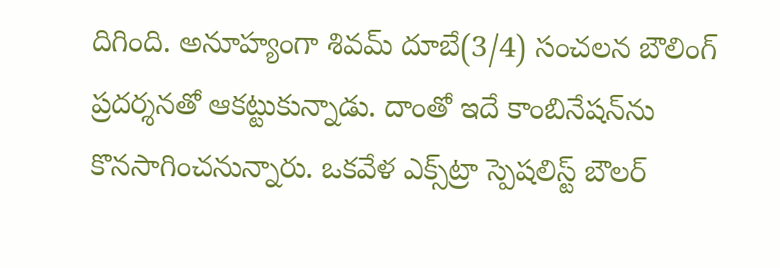దిగింది. అనూహ్యంగా శివమ్ దూబే(3/4) సంచలన బౌలింగ్ ప్రదర్శనతో ఆకట్టుకున్నాడు. దాంతో ఇదే కాంబినేషన్‌ను కొనసాగించనున్నారు. ఒకవేళ ఎక్స్‌ట్రా స్పెషలిస్ట్ బౌలర్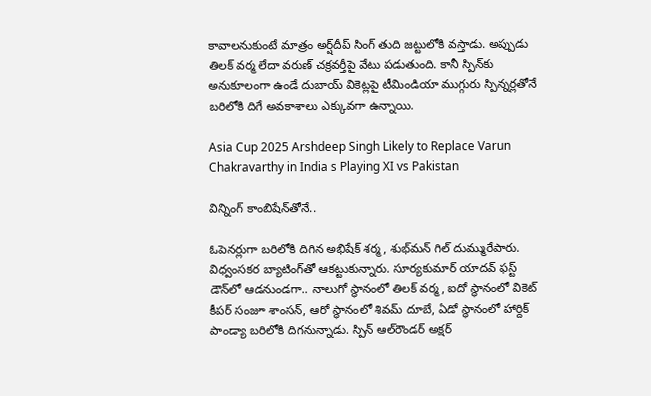కావాలనుకుంటే మాత్రం అర్ష్‌దీప్ సింగ్ తుది జట్టులోకి వస్తాడు. అప్పుడు తిలక్ వర్మ లేదా వరుణ్ చక్రవర్తీపై వేటు పడుతుంది. కానీ స్పిన్‌కు అనుకూలంగా ఉండే దుబాయ్ వికెట్లపై టీమిండియా ముగ్గురు స్పిన్నర్లతోనే బరిలోకి దిగే అవకాశాలు ఎక్కువగా ఉన్నాయి.

Asia Cup 2025 Arshdeep Singh Likely to Replace Varun Chakravarthy in India s Playing XI vs Pakistan

విన్నింగ్ కాంబిషేన్‌తోనే..

ఓపెనర్లుగా బరిలోకి దిగిన అభిషేక్ శర్మ, శుభ్‌మన్ గిల్ దుమ్మురేపారు. విధ్వంసకర బ్యాటింగ్‌తో ఆకట్టుకున్నారు. సూర్యకుమార్ యాదవ్ ఫస్ట్ డౌన్‌లో ఆడనుండగా.. నాలుగో స్థానంలో తిలక్ వర్మ, ఐదో స్థానంలో వికెట్ కీపర్ సంజూ శాంసన్, ఆరో స్థానంలో శివమ్ దూబే, ఏడో స్థానంలో హార్దిక్ పాండ్యా బరిలోకి దిగనున్నాడు. స్పిన్ ఆల్‌రౌండర్ అక్షర్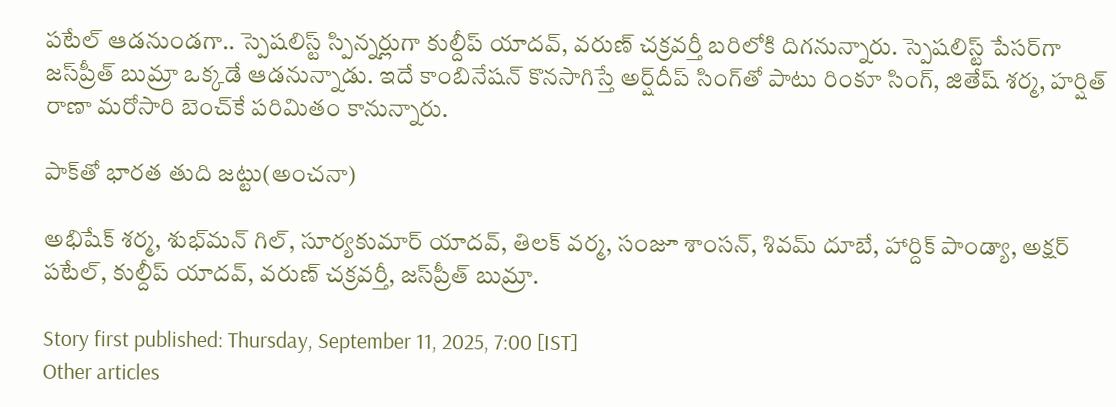పటేల్ ఆడనుండగా.. స్పెషలిస్ట్ స్పిన్నర్లుగా కుల్దీప్ యాదవ్, వరుణ్ చక్రవర్తీ బరిలోకి దిగనున్నారు. స్పెషలిస్ట్ పేసర్‌గా జస్‌ప్రీత్ బుమ్రా ఒక్కడే ఆడనున్నాడు. ఇదే కాంబినేషన్ కొనసాగిస్తే అర్ష్‌దీప్ సింగ్‌తో పాటు రింకూ సింగ్, జితేష్ శర్మ, హర్షిత్ రాణా మరోసారి బెంచ్‌కే పరిమితం కానున్నారు.

పాక్‌తో భారత తుది జట్టు(అంచనా)

అభిషేక్ శర్మ, శుభ్‌మన్ గిల్, సూర్యకుమార్ యాదవ్, తిలక్ వర్మ, సంజూ శాంసన్, శివమ్ దూబే, హార్దిక్ పాండ్యా, అక్షర్ పటేల్, కుల్దీప్ యాదవ్, వరుణ్ చక్రవర్తీ, జస్‌ప్రీత్ బుమ్రా.

Story first published: Thursday, September 11, 2025, 7:00 [IST]
Other articles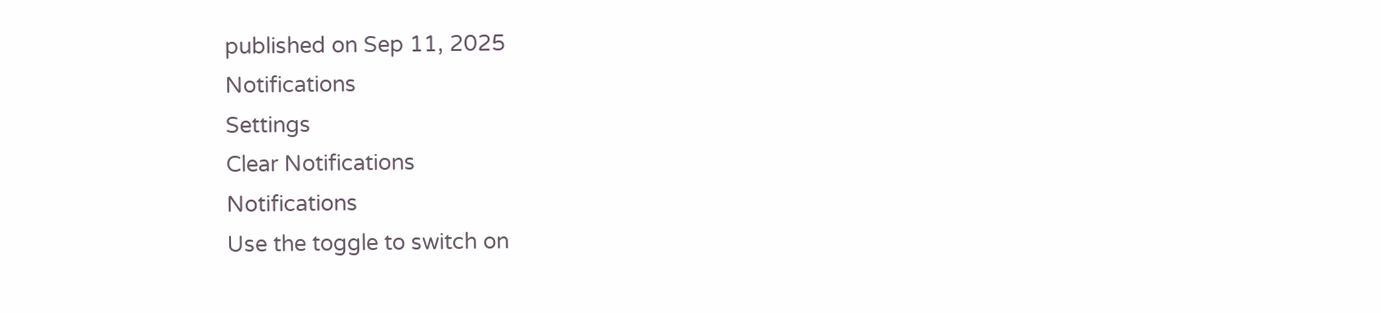published on Sep 11, 2025
Notifications
Settings
Clear Notifications
Notifications
Use the toggle to switch on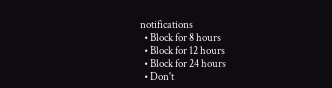notifications
  • Block for 8 hours
  • Block for 12 hours
  • Block for 24 hours
  • Don't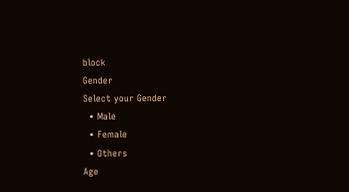block
Gender
Select your Gender
  • Male
  • Female
  • Others
Age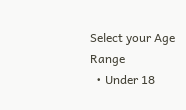Select your Age Range
  • Under 18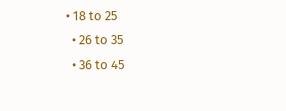• 18 to 25
  • 26 to 35
  • 36 to 45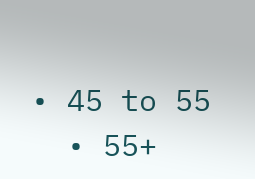• 45 to 55
  • 55+